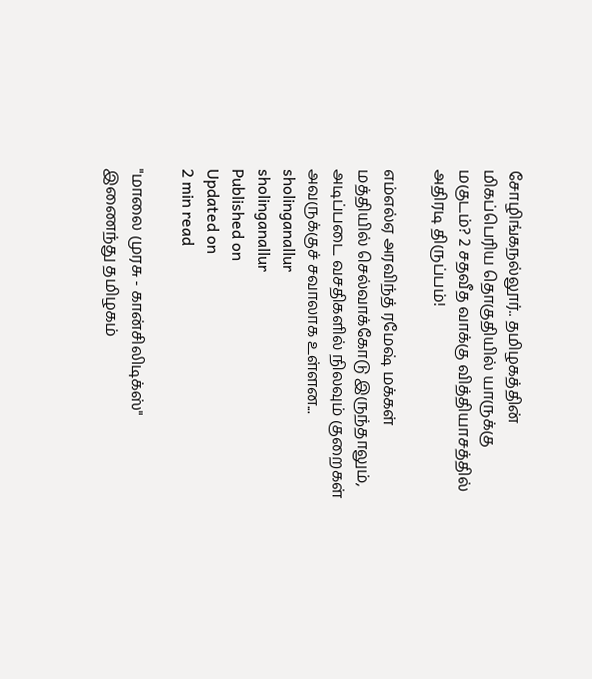சோழிங்கநல்லூர்.. தமிழகத்தின் மிகப்பெரிய தொகுதியில் யாருக்கு மகுடம்? 2 சதவீத வாக்கு வித்தியாசத்தில் அதிரடி திருப்பம்!

எம்எல்ஏ அரவிந்த் ரமேஷ் மக்கள் மத்தியில் செல்வாக்கோடு இருந்தாலும், அடிப்படை வசதிகளில் நிலவும் குறைகள் அவருக்குச் சவாலாக உள்ளன...
sholinganallur
sholinganallur
Published on
Updated on
2 min read

"மாலை முரசு - கான்சிலிடிக்ஸ்" இணைந்து தமிழகம்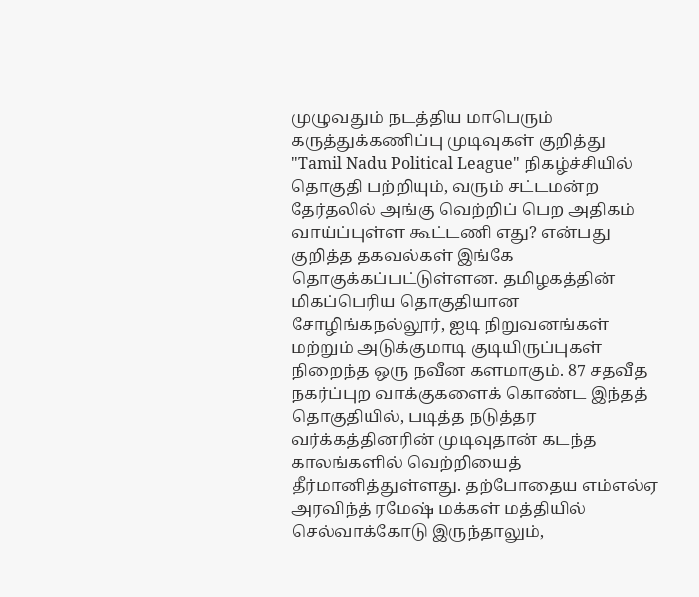முழுவதும் நடத்திய மாபெரும் கருத்துக்கணிப்பு முடிவுகள் குறித்து "Tamil Nadu Political League" நிகழ்ச்சியில் தொகுதி பற்றியும், வரும் சட்டமன்ற தேர்தலில் அங்கு வெற்றிப் பெற அதிகம் வாய்ப்புள்ள கூட்டணி எது? என்பது குறித்த தகவல்கள் இங்கே தொகுக்கப்பட்டுள்ளன. தமிழகத்தின் மிகப்பெரிய தொகுதியான சோழிங்கநல்லூர், ஐடி நிறுவனங்கள் மற்றும் அடுக்குமாடி குடியிருப்புகள் நிறைந்த ஒரு நவீன களமாகும். 87 சதவீத நகர்ப்புற வாக்குகளைக் கொண்ட இந்தத் தொகுதியில், படித்த நடுத்தர வர்க்கத்தினரின் முடிவுதான் கடந்த காலங்களில் வெற்றியைத் தீர்மானித்துள்ளது. தற்போதைய எம்எல்ஏ அரவிந்த் ரமேஷ் மக்கள் மத்தியில் செல்வாக்கோடு இருந்தாலும்,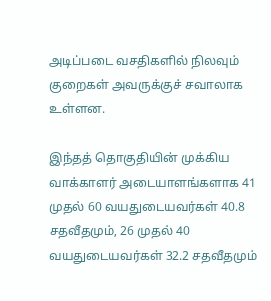அடிப்படை வசதிகளில் நிலவும் குறைகள் அவருக்குச் சவாலாக உள்ளன.

இந்தத் தொகுதியின் முக்கிய வாக்காளர் அடையாளங்களாக 41 முதல் 60 வயதுடையவர்கள் 40.8 சதவீதமும், 26 முதல் 40 வயதுடையவர்கள் 32.2 சதவீதமும்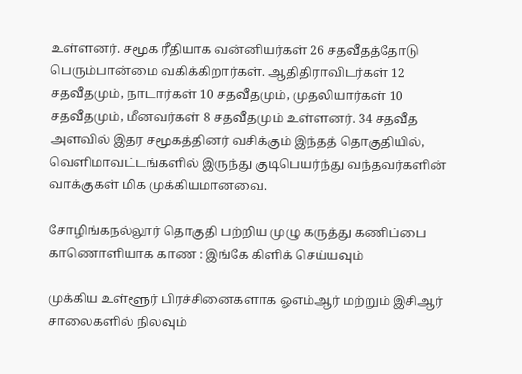உள்ளனர். சமூக ரீதியாக வன்னியர்கள் 26 சதவீதத்தோடு பெரும்பான்மை வகிக்கிறார்கள். ஆதிதிராவிடர்கள் 12 சதவீதமும், நாடார்கள் 10 சதவீதமும், முதலியார்கள் 10 சதவீதமும், மீனவர்கள் 8 சதவீதமும் உள்ளனர். 34 சதவீத அளவில் இதர சமூகத்தினர் வசிக்கும் இந்தத் தொகுதியில், வெளிமாவட்டங்களில் இருந்து குடிபெயர்ந்து வந்தவர்களின் வாக்குகள் மிக முக்கியமானவை.

சோழிங்கநல்லூர் தொகுதி பற்றிய முழு கருத்து கணிப்பை காணொளியாக காண : இங்கே கிளிக் செய்யவும்

முக்கிய உள்ளூர் பிரச்சினைகளாக ஓஎம்ஆர் மற்றும் இசிஆர் சாலைகளில் நிலவும்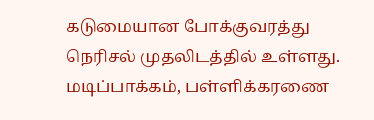கடுமையான போக்குவரத்து நெரிசல் முதலிடத்தில் உள்ளது. மடிப்பாக்கம், பள்ளிக்கரணை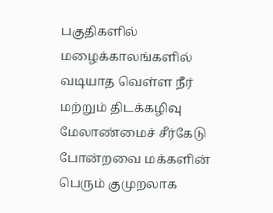பகுதிகளில் மழைக்காலங்களில் வடியாத வெள்ள நீர் மற்றும் திடக்கழிவு மேலாண்மைச் சீர்கேடு போன்றவை மக்களின் பெரும் குமுறலாக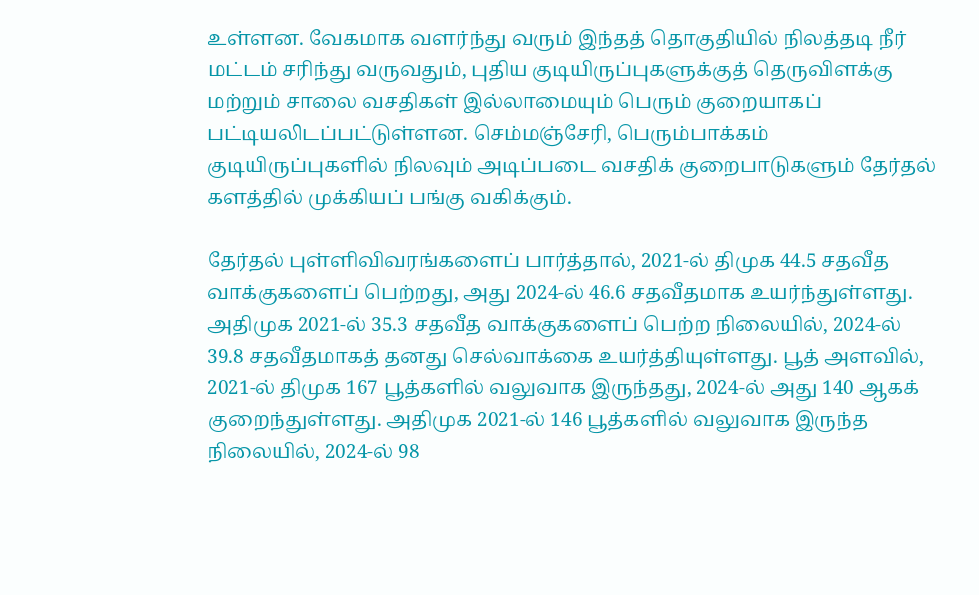உள்ளன. வேகமாக வளர்ந்து வரும் இந்தத் தொகுதியில் நிலத்தடி நீர் மட்டம் சரிந்து வருவதும், புதிய குடியிருப்புகளுக்குத் தெருவிளக்கு மற்றும் சாலை வசதிகள் இல்லாமையும் பெரும் குறையாகப் பட்டியலிடப்பட்டுள்ளன. செம்மஞ்சேரி, பெரும்பாக்கம் குடியிருப்புகளில் நிலவும் அடிப்படை வசதிக் குறைபாடுகளும் தேர்தல் களத்தில் முக்கியப் பங்கு வகிக்கும்.

தேர்தல் புள்ளிவிவரங்களைப் பார்த்தால், 2021-ல் திமுக 44.5 சதவீத வாக்குகளைப் பெற்றது, அது 2024-ல் 46.6 சதவீதமாக உயர்ந்துள்ளது. அதிமுக 2021-ல் 35.3 சதவீத வாக்குகளைப் பெற்ற நிலையில், 2024-ல் 39.8 சதவீதமாகத் தனது செல்வாக்கை உயர்த்தியுள்ளது. பூத் அளவில், 2021-ல் திமுக 167 பூத்களில் வலுவாக இருந்தது, 2024-ல் அது 140 ஆகக் குறைந்துள்ளது. அதிமுக 2021-ல் 146 பூத்களில் வலுவாக இருந்த நிலையில், 2024-ல் 98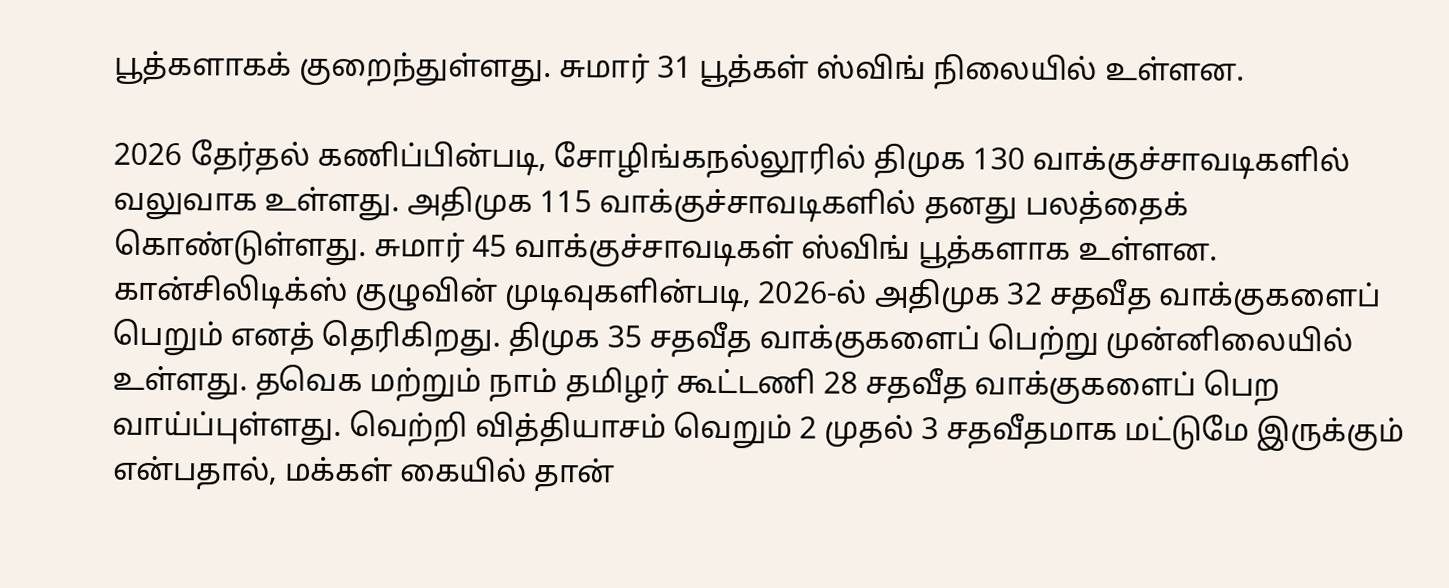பூத்களாகக் குறைந்துள்ளது. சுமார் 31 பூத்கள் ஸ்விங் நிலையில் உள்ளன.

2026 தேர்தல் கணிப்பின்படி, சோழிங்கநல்லூரில் திமுக 130 வாக்குச்சாவடிகளில் வலுவாக உள்ளது. அதிமுக 115 வாக்குச்சாவடிகளில் தனது பலத்தைக் கொண்டுள்ளது. சுமார் 45 வாக்குச்சாவடிகள் ஸ்விங் பூத்களாக உள்ளன. கான்சிலிடிக்ஸ் குழுவின் முடிவுகளின்படி, 2026-ல் அதிமுக 32 சதவீத வாக்குகளைப் பெறும் எனத் தெரிகிறது. திமுக 35 சதவீத வாக்குகளைப் பெற்று முன்னிலையில் உள்ளது. தவெக மற்றும் நாம் தமிழர் கூட்டணி 28 சதவீத வாக்குகளைப் பெற வாய்ப்புள்ளது. வெற்றி வித்தியாசம் வெறும் 2 முதல் 3 சதவீதமாக மட்டுமே இருக்கும் என்பதால், மக்கள் கையில் தான்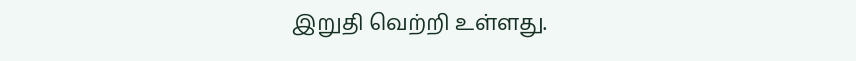இறுதி வெற்றி உள்ளது.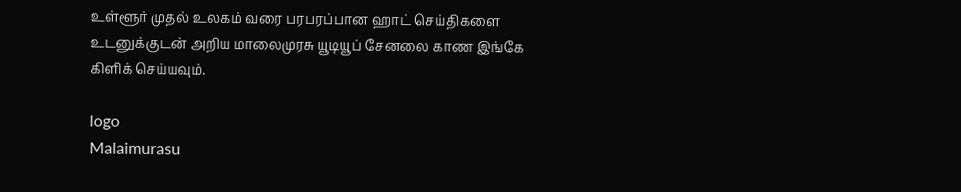உள்ளூர் முதல் உலகம் வரை பரபரப்பான ஹாட் செய்திகளை உடனுக்குடன் அறிய மாலைமுரசு யூடியூப் சேனலை காண இங்கே கிளிக் செய்யவும்.

logo
Malaimurasu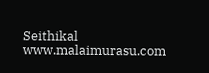Seithikal
www.malaimurasu.com